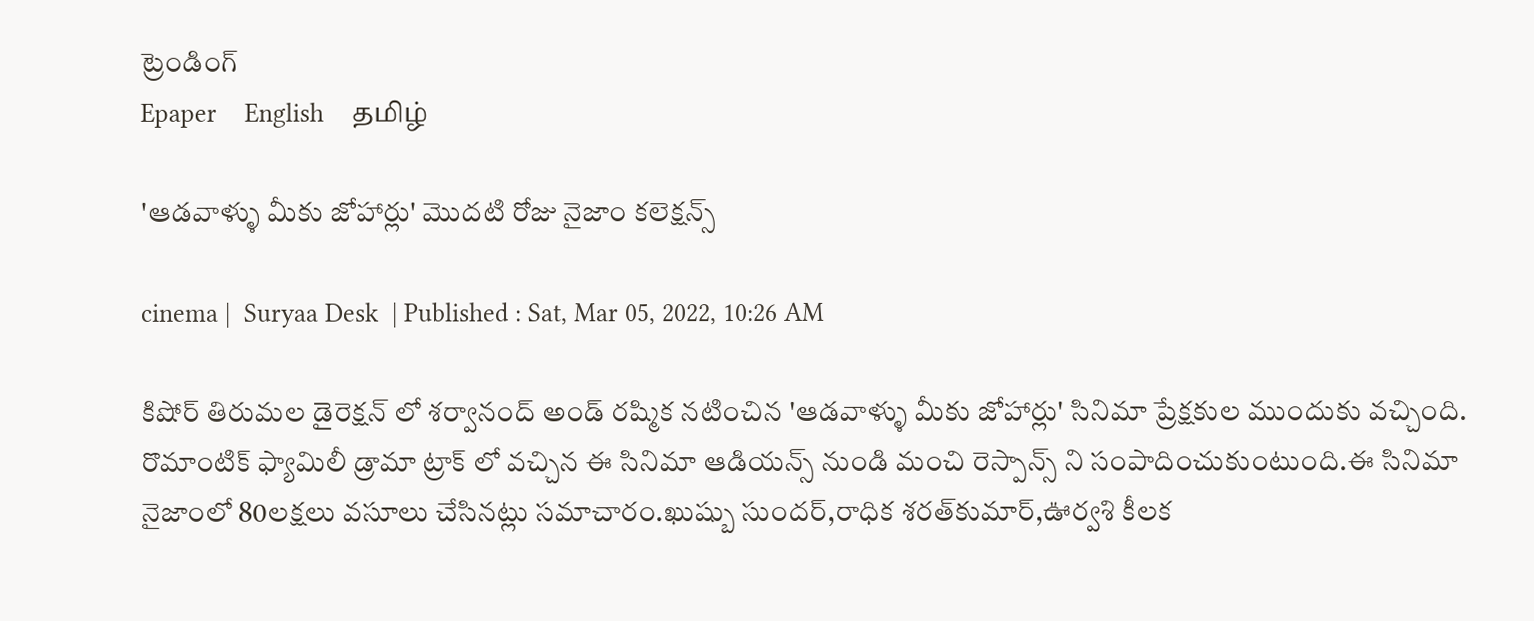ట్రెండింగ్
Epaper    English    தமிழ்

'ఆడవాళ్ళు మీకు జోహార్లు' మొదటి రోజు నైజాం కలెక్షన్స్

cinema |  Suryaa Desk  | Published : Sat, Mar 05, 2022, 10:26 AM

కిషోర్ తిరుమల డైరెక్షన్ లో శర్వానంద్ అండ్ రష్మిక నటించిన 'ఆడవాళ్ళు మీకు జోహార్లు' సినిమా ప్రేక్షకుల ముందుకు వచ్చింది. రొమాంటిక్ ఫ్యామిలీ డ్రామా ట్రాక్ లో వచ్చిన ఈ సినిమా ఆడియన్స్ నుండి మంచి రెస్పాన్స్ ని సంపాదించుకుంటుంది.ఈ సినిమా నైజాంలో 80లక్షలు వసూలు చేసినట్లు సమాచారం.ఖుష్బు సుందర్,రాధిక శరత్‌కుమార్,ఊర్వశి కీలక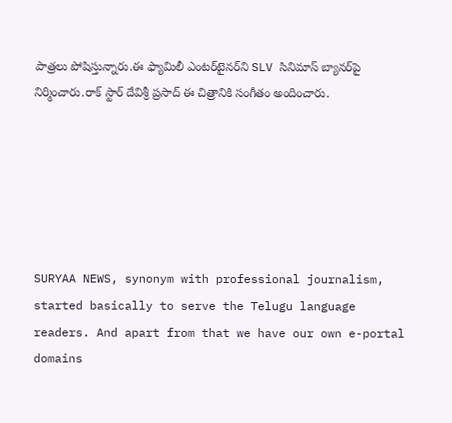పాత్రలు పోషిస్తున్నారు.ఈ ఫ్యామిలీ ఎంటర్‌టైనర్‌ని SLV సినిమాస్ బ్యానర్‌పై నిర్మించారు.రాక్ స్టార్ దేవిశ్రీ ప్రసాద్ ఈ చిత్రానికి సంగీతం అందించారు.






SURYAA NEWS, synonym with professional journalism, started basically to serve the Telugu language readers. And apart from that we have our own e-portal domains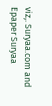viz,. Suryaa.com and Epaper Suryaa